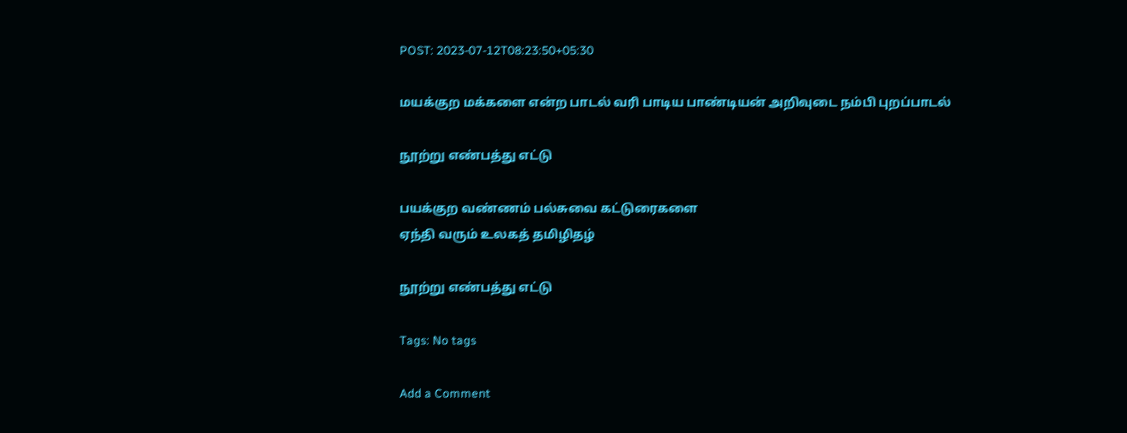POST: 2023-07-12T08:23:50+05:30

மயக்குற மக்களை என்ற பாடல் வரி பாடிய பாண்டியன் அறிவுடை நம்பி புறப்பாடல்

நூற்று எண்பத்து எட்டு

பயக்குற வண்ணம் பல்சுவை கட்டுரைகளை
ஏந்தி வரும் உலகத் தமிழிதழ்

நூற்று எண்பத்து எட்டு

Tags: No tags

Add a Comment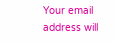Your email address will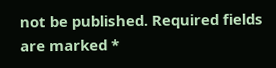not be published. Required fields are marked *